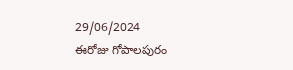29/06/2024
ఈరోజు గోపాలపురం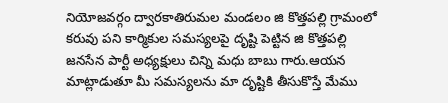నియోజవర్గం ద్వారకాతిరుమల మండలం జి కొత్తపల్లి గ్రామంలో కరువు పని కార్మికుల సమస్యలపై దృష్టి పెట్టిన జి కొత్తపల్లి జనసేన పార్టీ అధ్యక్షులు చిన్ని మధు బాబు గారు.ఆయన మాట్లాడుతూ మీ సమస్యలను మా దృష్టికి తీసుకొస్తే మేము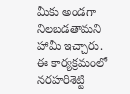మీకు అండగా నిలబడతామని హామీ ఇచ్చారు. ఈ కార్యక్రమంలో నరహరిశెట్టి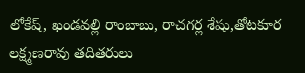లోకేష్, ఖండవల్లి రాంబాబు, రాచగర్ల శేషు,తోటకూర లక్ష్మణరావు తదితరులు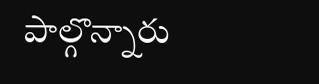పాల్గొన్నారు